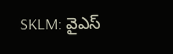SKLM: వైఎస్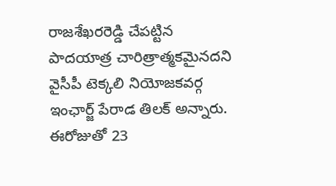రాజశేఖరరెడ్డి చేపట్టిన పాదయాత్ర చారిత్రాత్మకమైనదని వైసీపీ టెక్కలి నియోజకవర్గ ఇంఛార్జ్ పేరాడ తిలక్ అన్నారు. ఈరోజుతో 23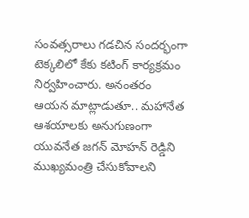సంవత్సరాలు గడచిన సందర్భంగా టెక్కలిలో కేకు కటింగ్ కార్యక్రమం నిర్వహించారు. అనంతరం ఆయన మాట్లాడుతూ.. మహానేత ఆశయాలకు అనుగుణంగా యువనేత జగన్ మోహన్ రెడ్డిని ముఖ్యమంత్రి చేసుకోవాలని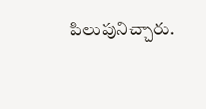పిలుపునిచ్చారు.